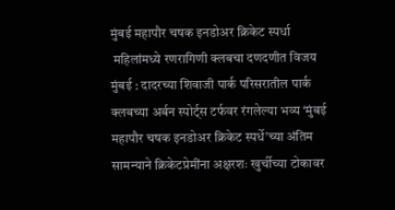मुंबई महापौर चषक इनडोअर क्रिकेट स्पर्धा
 महिलांमध्ये रणरागिणी क्लबचा दणदणीत विजय
मुंबई : दादरच्या शिवाजी पार्क परिसरातील पार्क क्लबच्या अर्बन स्पोर्ट्स टर्फवर रंगलेल्या भव्य ‘मुंबई महापौर चषक इनडोअर क्रिकेट स्पर्धे’च्या अंतिम सामन्याने क्रिकेटप्रेमींना अक्षरशः खुर्चीच्या टोकावर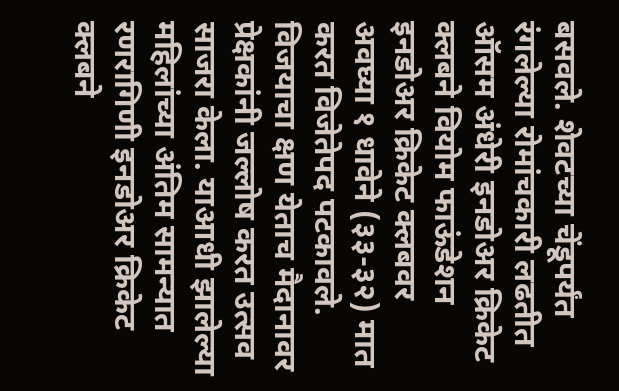बसवले. शेवटच्या चेंडूपर्यंत रंगलेल्या रोमांचकारी लढतीत ऑसम अंधेरी इनडोअर क्रिकेट क्लबने वियोम फाऊंडेशन इनडोअर क्रिकेट क्लबवर अवघ्या १ धावेने (३३-३२) मात करत विजेतेपद पटकावले. विजयाचा क्षण येताच मैदानावर प्रेक्षकांनी जल्लोष करत उत्सव साजरा केला. याआधी झालेल्या महिलांच्या अंतिम सामन्यात रणरागिणी इनडोअर क्रिकेट क्लबने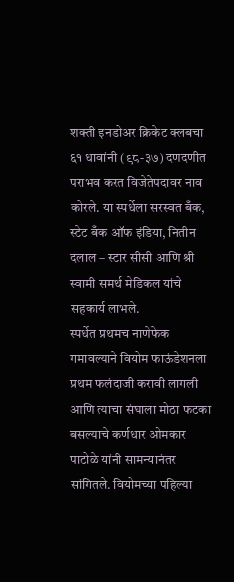शक्ती इनडोअर क्रिकेट क्लबचा ६१ धावांनी (९८-३७) दणदणीत पराभव करत विजेतेपदावर नाव कोरले. या स्पर्धेला सरस्वत बँक, स्टेट बँक ऑफ इंडिया, नितीन दलाल – स्टार सीसी आणि श्री स्वामी समर्थ मेडिकल यांचे सहकार्य लाभले.
स्पर्धेत प्रथमच नाणेफेक गमावल्याने वियोम फाऊंडेशनला प्रथम फलंदाजी करावी लागली आणि त्याचा संघाला मोठा फटका बसल्याचे कर्णधार ओमकार पाटोळे यांनी सामन्यानंतर सांगितले. वियोमच्या पहिल्या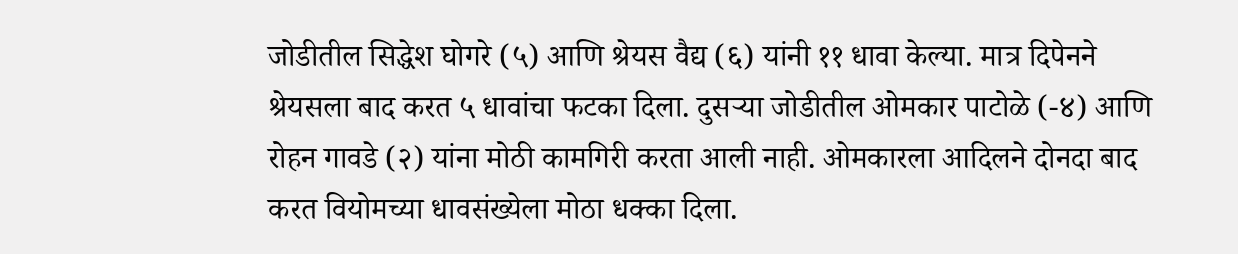जोडीतील सिद्धेश घोगरे (५) आणि श्रेयस वैद्य (६) यांनी ११ धावा केल्या. मात्र दिपेनने श्रेयसला बाद करत ५ धावांचा फटका दिला. दुसऱ्या जोडीतील ओमकार पाटोळे (-४) आणि रोहन गावडे (२) यांना मोठी कामगिरी करता आली नाही. ओमकारला आदिलने दोनदा बाद करत वियोमच्या धावसंख्येला मोठा धक्का दिला.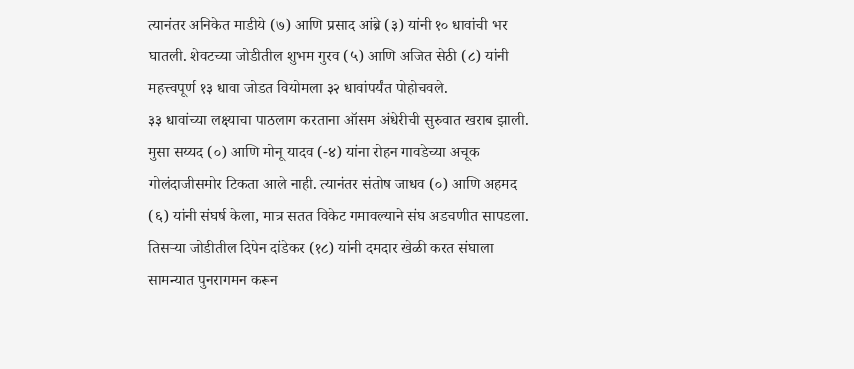त्यानंतर अनिकेत माडीये (७) आणि प्रसाद आंब्रे (३) यांनी १० धावांची भर घातली. शेवटच्या जोडीतील शुभम गुरव (५) आणि अजित सेठी (८) यांनी महत्त्वपूर्ण १३ धावा जोडत वियोमला ३२ धावांपर्यंत पोहोचवले.
३३ धावांच्या लक्ष्याचा पाठलाग करताना ऑसम अंधेरीची सुरुवात खराब झाली. मुसा सय्यद (०) आणि मोनू यादव (-४) यांना रोहन गावडेच्या अचूक गोलंदाजीसमोर टिकता आले नाही. त्यानंतर संतोष जाधव (०) आणि अहमद (६) यांनी संघर्ष केला, मात्र सतत विकेट गमावल्याने संघ अडचणीत सापडला. तिसऱ्या जोडीतील दिपेन दांडेकर (१८) यांनी दमदार खेळी करत संघाला सामन्यात पुनरागमन करून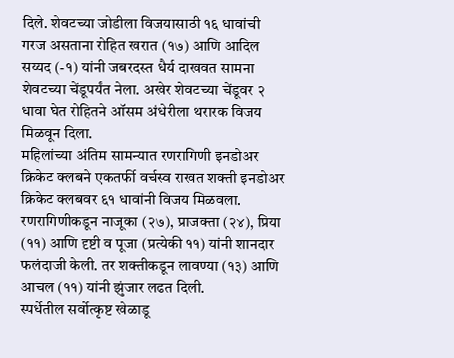दिले. शेवटच्या जोडीला विजयासाठी १६ धावांची गरज असताना रोहित खरात (१७) आणि आदिल सय्यद (-१) यांनी जबरदस्त धैर्य दाखवत सामना शेवटच्या चेंडूपर्यंत नेला. अखेर शेवटच्या चेंडूवर २ धावा घेत रोहितने ऑसम अंधेरीला थरारक विजय मिळवून दिला.
महिलांच्या अंतिम सामन्यात रणरागिणी इनडोअर क्रिकेट क्लबने एकतर्फी वर्चस्व राखत शक्ती इनडोअर क्रिकेट क्लबवर ६१ धावांनी विजय मिळवला. रणरागिणीकडून नाजूका (२७), प्राजक्ता (२४), प्रिया (११) आणि दृष्टी व पूजा (प्रत्येकी ११) यांनी शानदार फलंदाजी केली. तर शक्तीकडून लावण्या (१३) आणि आचल (११) यांनी झुंजार लढत दिली.
स्पर्धेतील सर्वोत्कृष्ट खेळाडू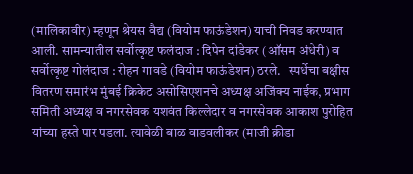(मालिकावीर) म्हणून श्रेयस वैद्य (वियोम फाऊंडेशन) याची निवड करण्यात आली. सामन्यातील सर्वोत्कृष्ट फलंदाज : दिपेन दांडेकर (ऑसम अंधेरी) व सर्वोत्कृष्ट गोलंदाज : रोहन गावडे (वियोम फाऊंडेशन) ठरले.   स्पर्धेचा बक्षीस वितरण समारंभ मुंबई क्रिकेट असोसिएशनचे अध्यक्ष अजिंक्य नाईक, प्रभाग समिती अध्यक्ष व नगरसेवक यशवंत किल्लेदार व नगरसेवक आकाश पुरोहित यांच्या हस्ते पार पडला. त्यावेळी बाळ वाडवलीकर (माजी क्रीडा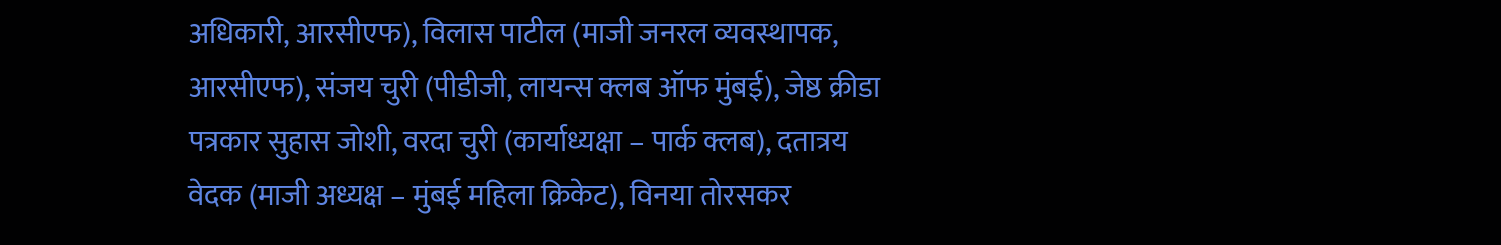अधिकारी, आरसीएफ), विलास पाटील (माजी जनरल व्यवस्थापक, आरसीएफ), संजय चुरी (पीडीजी, लायन्स क्लब ऑफ मुंबई), जेष्ठ क्रीडा पत्रकार सुहास जोशी, वरदा चुरी (कार्याध्यक्षा – पार्क क्लब), दतात्रय वेदक (माजी अध्यक्ष – मुंबई महिला क्रिकेट), विनया तोरसकर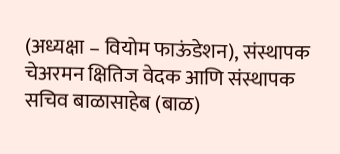(अध्यक्षा – वियोम फाऊंडेशन), संस्थापक चेअरमन क्षितिज वेदक आणि संस्थापक सचिव बाळासाहेब (बाळ)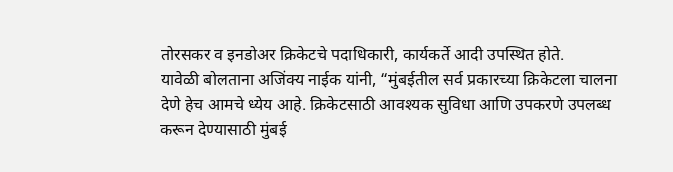तोरसकर व इनडोअर क्रिकेटचे पदाधिकारी, कार्यकर्ते आदी उपस्थित होते.
यावेळी बोलताना अजिंक्य नाईक यांनी, “मुंबईतील सर्व प्रकारच्या क्रिकेटला चालना देणे हेच आमचे ध्येय आहे. क्रिकेटसाठी आवश्यक सुविधा आणि उपकरणे उपलब्ध करून देण्यासाठी मुंबई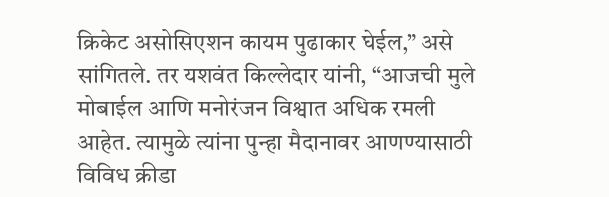क्रिकेट असोसिएशन कायम पुढाकार घेईल,” असे सांगितले. तर यशवंत किल्लेदार यांनी, “आजची मुले मोबाईल आणि मनोरंजन विश्वात अधिक रमली आहेत. त्यामुळे त्यांना पुन्हा मैदानावर आणण्यासाठी विविध क्रीडा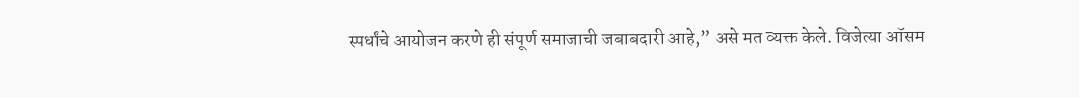स्पर्धांचे आयोजन करणे ही संपूर्ण समाजाची जबाबदारी आहे,” असे मत व्यक्त केले. विजेत्या ऑसम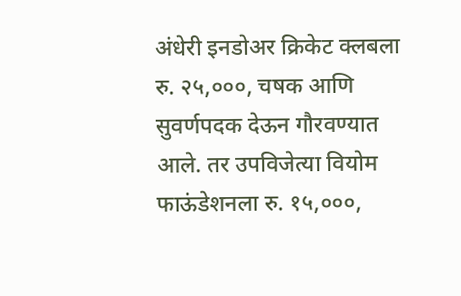अंधेरी इनडोअर क्रिकेट क्लबला रु. २५,०००, चषक आणि सुवर्णपदक देऊन गौरवण्यात आले. तर उपविजेत्या वियोम फाऊंडेशनला रु. १५,०००,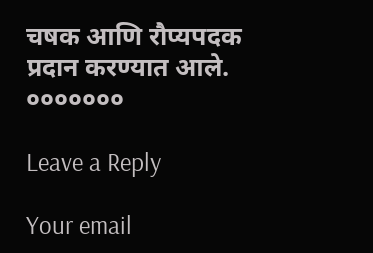चषक आणि रौप्यपदक प्रदान करण्यात आले.
०००००००

Leave a Reply

Your email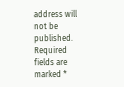address will not be published. Required fields are marked *